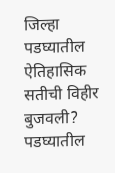जिल्हा
पडघ्यातील ऐतिहासिक सतीची विहीर बुजवली?
पडघ्यातील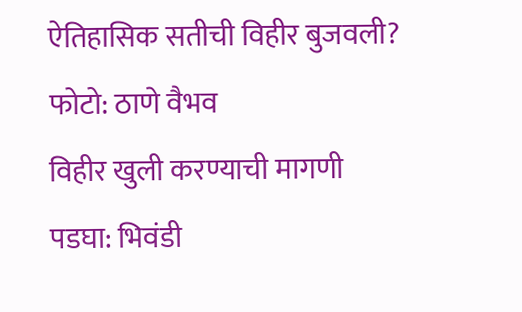ऐतिहासिक सतीची विहीर बुजवली?
फोटो: ठाणे वैभव
विहीर खुली करण्याची मागणी
पडघा: भिवंडी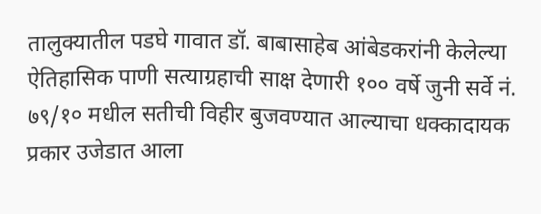तालुक्यातील पडघे गावात डॉ. बाबासाहेब आंबेडकरांनी केलेल्या ऐतिहासिक पाणी सत्याग्रहाची साक्ष देणारी १०० वर्षे जुनी सर्वे नं. ७९/१० मधील सतीची विहीर बुजवण्यात आल्याचा धक्कादायक प्रकार उजेडात आला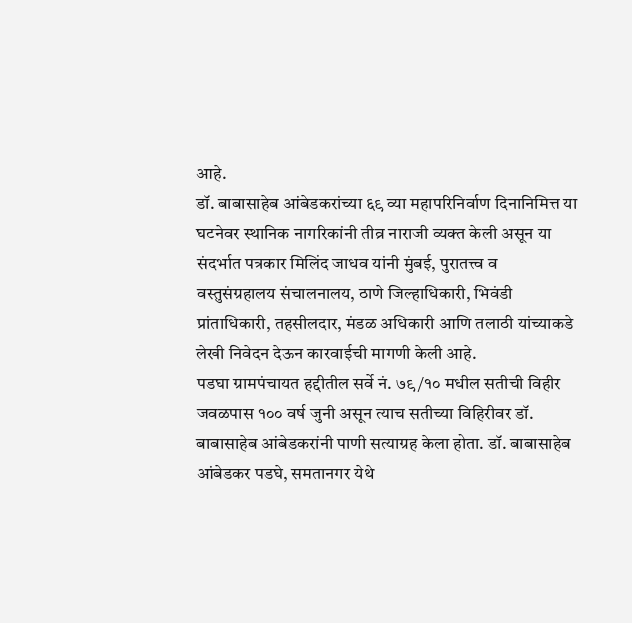आहे.
डॉ. बाबासाहेब आंबेडकरांच्या ६९ व्या महापरिनिर्वाण दिनानिमित्त या घटनेवर स्थानिक नागरिकांनी तीव्र नाराजी व्यक्त केली असून या संदर्भात पत्रकार मिलिंद जाधव यांनी मुंबई, पुरातत्त्व व वस्तुसंग्रहालय संचालनालय, ठाणे जिल्हाधिकारी, भिवंडी प्रांताधिकारी, तहसीलदार, मंडळ अधिकारी आणि तलाठी यांच्याकडे लेखी निवेदन देऊन कारवाईची मागणी केली आहे.
पडघा ग्रामपंचायत हद्दीतील सर्वे नं. ७९/१० मधील सतीची विहीर जवळपास १०० वर्ष जुनी असून त्याच सतीच्या विहिरीवर डॉ. बाबासाहेब आंबेडकरांनी पाणी सत्याग्रह केला होता. डॉ. बाबासाहेब आंबेडकर पडघे, समतानगर येथे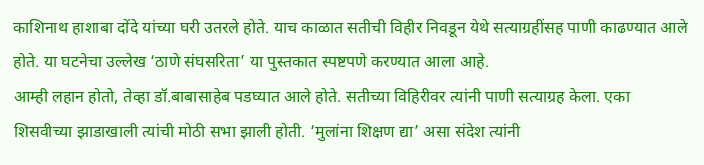काशिनाथ हाशाबा दोंदे यांच्या घरी उतरले होते. याच काळात सतीची विहीर निवडून येथे सत्याग्रहींसह पाणी काढण्यात आले होते. या घटनेचा उल्लेख ‘ठाणे संघसरिता’ या पुस्तकात स्पष्टपणे करण्यात आला आहे.
आम्ही लहान होतो, तेव्हा डॉ.बाबासाहेब पडघ्यात आले होते. सतीच्या विहिरीवर त्यांनी पाणी सत्याग्रह केला. एका शिसवीच्या झाडाखाली त्यांची मोठी सभा झाली होती. ‘मुलांना शिक्षण द्या’ असा संदेश त्यांनी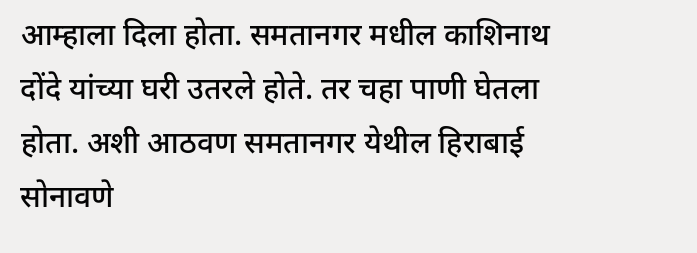आम्हाला दिला होता. समतानगर मधील काशिनाथ दोंदे यांच्या घरी उतरले होते. तर चहा पाणी घेतला होता. अशी आठवण समतानगर येथील हिराबाई सोनावणे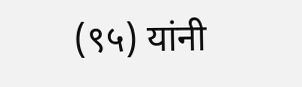(९५) यांनी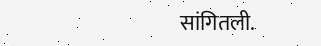सांगितली.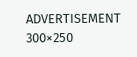ADVERTISEMENT 300×250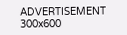ADVERTISEMENT 300x600